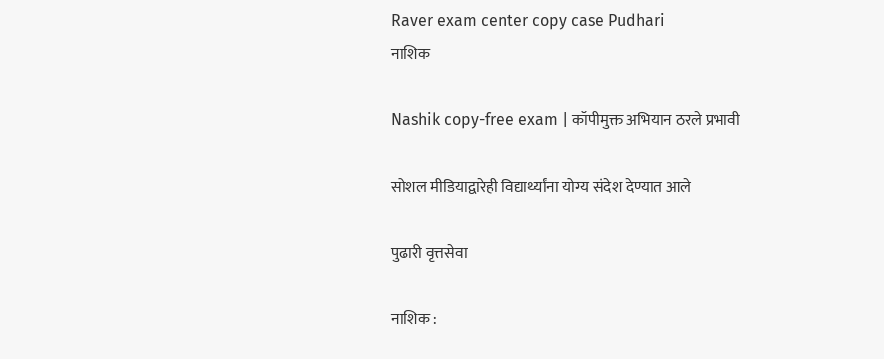Raver exam center copy case Pudhari
नाशिक

Nashik copy-free exam | कॉपीमुक्त अभियान ठरले प्रभावी

सोशल मीडियाद्वारेही विद्यार्थ्यांना योग्य संदेश देण्यात आले

पुढारी वृत्तसेवा

नाशिक :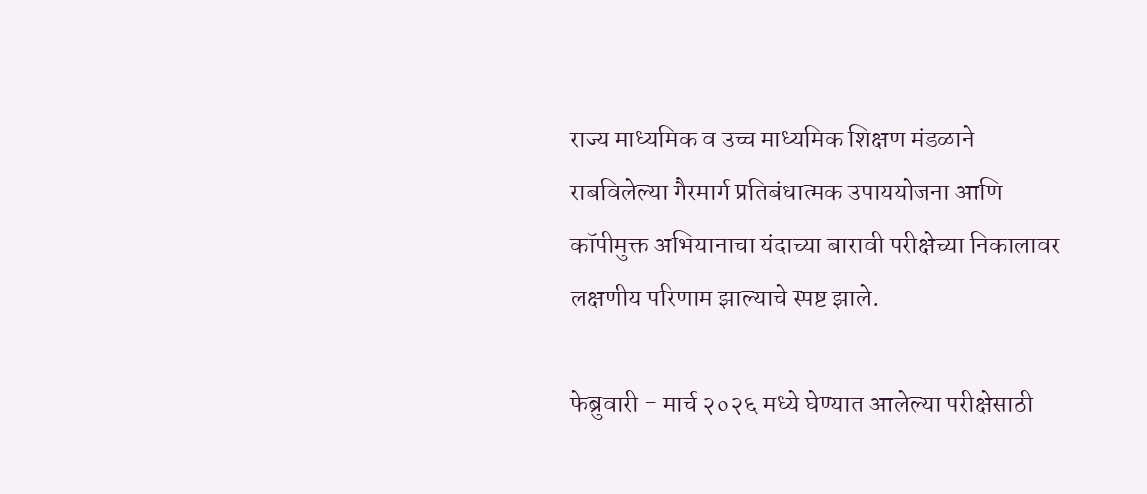राज्य माध्यमिक व उच्च माध्यमिक शिक्षण मंडळाने राबविलेल्या गैरमार्ग प्रतिबंधात्मक उपाययोजना आणि कॉपीमुक्त अभियानाचा यंदाच्या बारावी परीक्षेच्या निकालावर लक्षणीय परिणाम झाल्याचे स्पष्ट झाले.

फेब्रुवारी - मार्च २०२६ मध्ये घेण्यात आलेल्या परीक्षेसाठी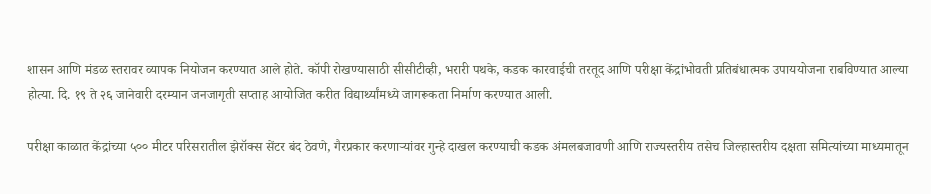शासन आणि मंडळ स्तरावर व्यापक नियोजन करण्यात आले होते. कॉपी रोखण्यासाठी सीसीटीव्ही, भरारी पथके, कडक कारवाईची तरतूद आणि परीक्षा केंद्रांभोवती प्रतिबंधात्मक उपाययोजना राबविण्यात आल्या होत्या. दि. १९ ते २६ जानेवारी दरम्यान जनजागृती सप्ताह आयोजित करीत विद्यार्थ्यांमध्ये जागरूकता निर्माण करण्यात आली.

परीक्षा काळात केंद्रांच्या ५०० मीटर परिसरातील झेरॉक्स सेंटर बंद ठेवणे, गैरप्रकार करणाऱ्यांवर गुन्हे दाखल करण्याची कडक अंमलबजावणी आणि राज्यस्तरीय तसेच जिल्हास्तरीय दक्षता समित्यांच्या माध्यमातून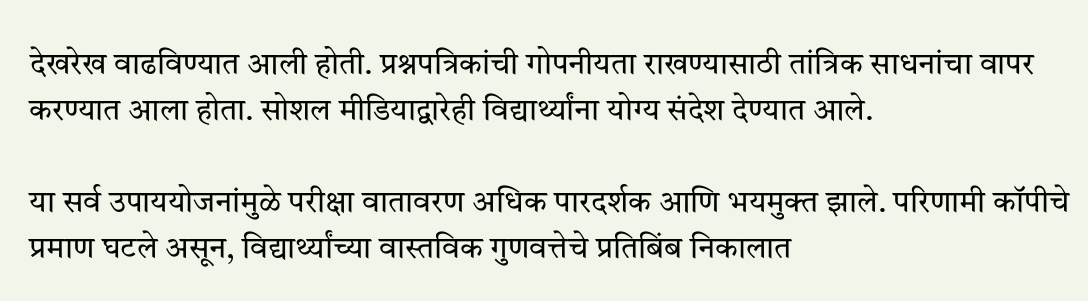देखरेख वाढविण्यात आली होती. प्रश्नपत्रिकांची गोपनीयता राखण्यासाठी तांत्रिक साधनांचा वापर करण्यात आला होता. सोशल मीडियाद्वारेही विद्यार्थ्यांना योग्य संदेश देण्यात आले.

या सर्व उपाययोजनांमुळे परीक्षा वातावरण अधिक पारदर्शक आणि भयमुक्त झाले. परिणामी कॉपीचे प्रमाण घटले असून, विद्यार्थ्यांच्या वास्तविक गुणवत्तेचे प्रतिबिंब निकालात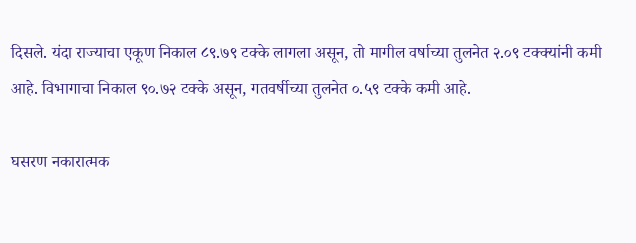दिसले. यंदा राज्याचा एकूण निकाल ८९.७९ टक्के लागला असून, तो मागील वर्षाच्या तुलनेत २.०९ टक्क्यांनी कमी आहे. विभागाचा निकाल ९०.७२ टक्के असून, गतवर्षीच्या तुलनेत ०.५९ टक्के कमी आहे.

घसरण नकारात्मक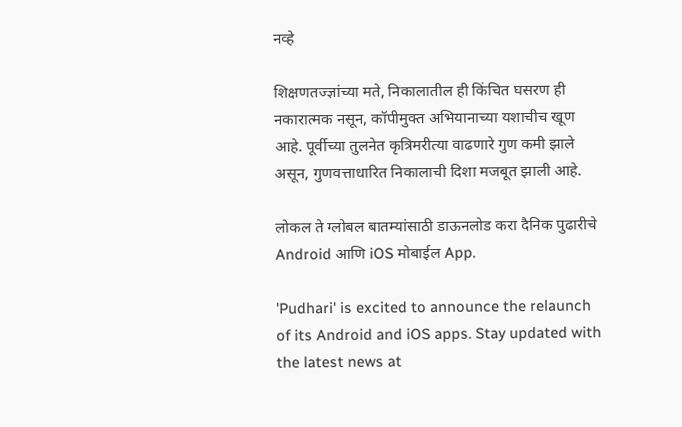नव्हे

शिक्षणतज्ज्ञांच्या मते, निकालातील ही किंचित घसरण ही नकारात्मक नसून, कॉपीमुक्त अभियानाच्या यशाचीच खूण आहे. पूर्वीच्या तुलनेत कृत्रिमरीत्या वाढणारे गुण कमी झाले असून, गुणवत्ताधारित निकालाची दिशा मजबूत झाली आहे.

लोकल ते ग्लोबल बातम्यांसाठी डाऊनलोड करा दैनिक पुढारीचे Android आणि iOS मोबाईल App.

'Pudhari' is excited to announce the relaunch of its Android and iOS apps. Stay updated with the latest news at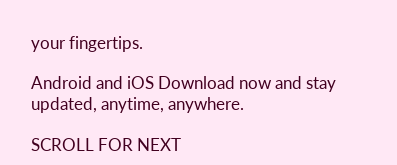your fingertips.

Android and iOS Download now and stay updated, anytime, anywhere.

SCROLL FOR NEXT